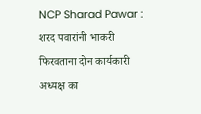NCP Sharad Pawar : शरद पवारांनी भाकरी फिरवताना दोन कार्यकारी अध्यक्ष का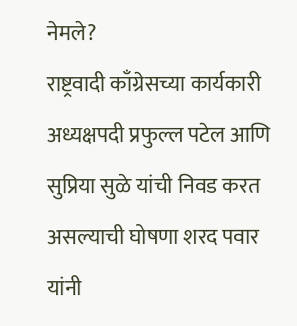नेमले?
राष्ट्रवादी काँग्रेसच्या कार्यकारी अध्यक्षपदी प्रफुल्ल पटेल आणि सुप्रिया सुळे यांची निवड करत असल्याची घोषणा शरद पवार यांनी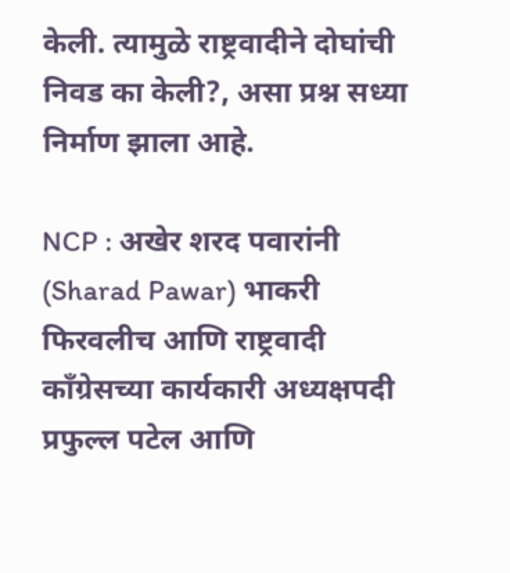केली. त्यामुळे राष्ट्रवादीने दोघांची निवड का केली?, असा प्रश्न सध्या निर्माण झाला आहे.

NCP : अखेर शरद पवारांनी (Sharad Pawar) भाकरी फिरवलीच आणि राष्ट्रवादी काँग्रेसच्या कार्यकारी अध्यक्षपदी प्रफुल्ल पटेल आणि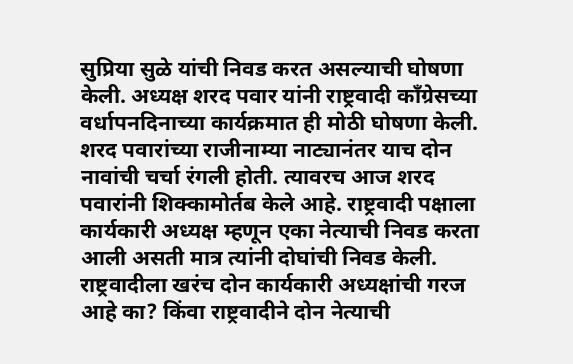सुप्रिया सुळे यांची निवड करत असल्याची घोषणा केली. अध्यक्ष शरद पवार यांनी राष्ट्रवादी काँग्रेसच्या वर्धापनदिनाच्या कार्यक्रमात ही मोठी घोषणा केली. शरद पवारांच्या राजीनाम्या नाट्यानंतर याच दोन नावांची चर्चा रंगली होती. त्यावरच आज शरद पवारांनी शिक्कामोर्तब केले आहे. राष्ट्रवादी पक्षाला कार्यकारी अध्यक्ष म्हणून एका नेत्याची निवड करता आली असती मात्र त्यांनी दोघांची निवड केली. राष्ट्रवादीला खरंच दोन कार्यकारी अध्यक्षांची गरज आहे का? किंवा राष्ट्रवादीने दोन नेत्याची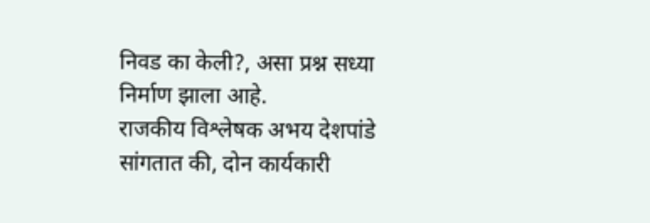निवड का केली?, असा प्रश्न सध्या निर्माण झाला आहे.
राजकीय विश्लेषक अभय देशपांडे सांगतात की, दोन कार्यकारी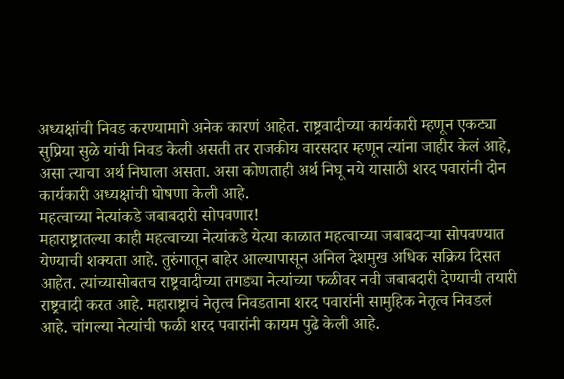अध्यक्षांची निवड करण्यामागे अनेक कारणं आहेत. राष्ट्रवादीच्या कार्यकारी म्हणून एकट्या सुप्रिया सुळे यांची निवड केली असती तर राजकीय वारसदार म्हणून त्यांना जाहीर केलं आहे, असा त्याचा अर्थ निघाला असता. असा कोणताही अर्थ निघू नये यासाठी शरद पवारांनी दोन कार्यकारी अध्यक्षांची घोषणा केली आहे.
महत्वाच्या नेत्यांकडे जबाबदारी सोपवणार!
महाराष्ट्रातल्या काही महत्वाच्या नेत्यांकडे येत्या काळात महत्वाच्या जबाबदाऱ्या सोपवण्यात येण्याची शक्यता आहे. तुरुंगातून बाहेर आल्यापासून अनिल देशमुख अधिक सक्रिय दिसत आहेत. त्यांच्यासोबतच राष्ट्रवादीच्या तगड्या नेत्यांच्या फळीवर नवी जबाबदारी देण्याची तयारी राष्ट्रवादी करत आहे. महाराष्ट्राचं नेतृत्व निवडताना शरद पवारांनी सामुहिक नेतृत्व निवडलं आहे. चांगल्या नेत्यांची फळी शरद पवारांनी कायम पुढे केली आहे.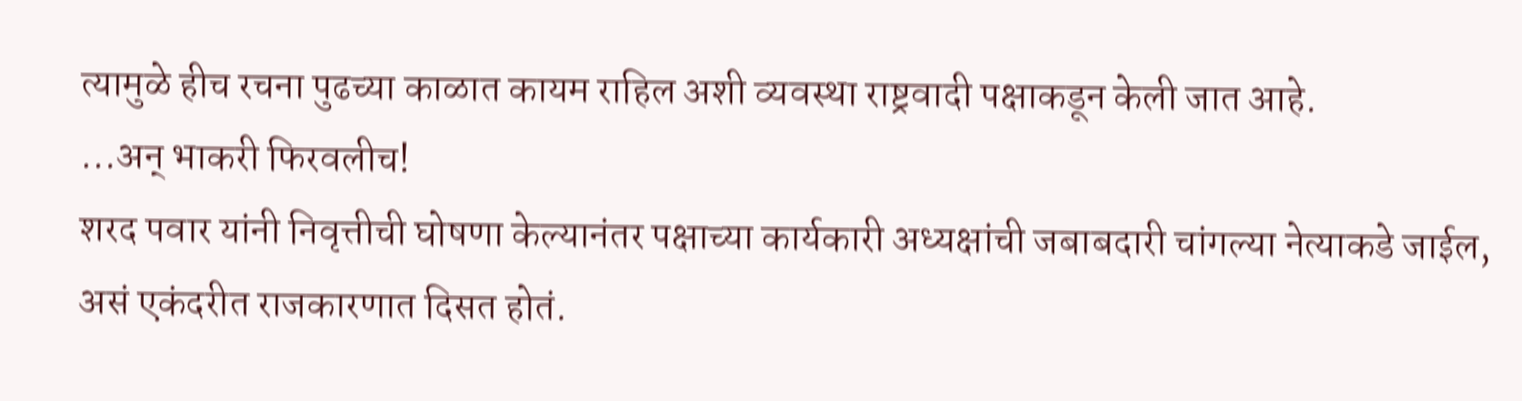त्यामुळे हीच रचना पुढच्या काळात कायम राहिल अशी व्यवस्था राष्ट्रवादी पक्षाकडून केली जात आहे.
...अन् भाकरी फिरवलीच!
शरद पवार यांनी निवृत्तीची घोषणा केल्यानंतर पक्षाच्या कार्यकारी अध्यक्षांची जबाबदारी चांगल्या नेत्याकडे जाईल, असं एकंदरीत राजकारणात दिसत होतं.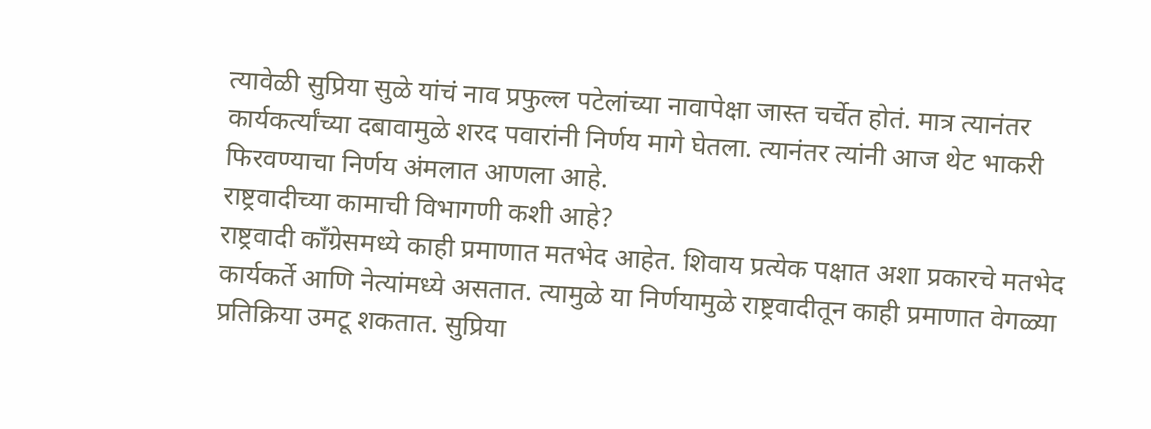त्यावेळी सुप्रिया सुळे यांचं नाव प्रफुल्ल पटेलांच्या नावापेक्षा जास्त चर्चेत होतं. मात्र त्यानंतर कार्यकर्त्यांच्या दबावामुळे शरद पवारांनी निर्णय मागे घेतला. त्यानंतर त्यांनी आज थेट भाकरी फिरवण्याचा निर्णय अंमलात आणला आहे.
राष्ट्रवादीच्या कामाची विभागणी कशी आहे?
राष्ट्रवादी कॉंग्रेसमध्ये काही प्रमाणात मतभेद आहेत. शिवाय प्रत्येक पक्षात अशा प्रकारचे मतभेद कार्यकर्ते आणि नेत्यांमध्ये असतात. त्यामुळे या निर्णयामुळे राष्ट्रवादीतून काही प्रमाणात वेगळ्या प्रतिक्रिया उमटू शकतात. सुप्रिया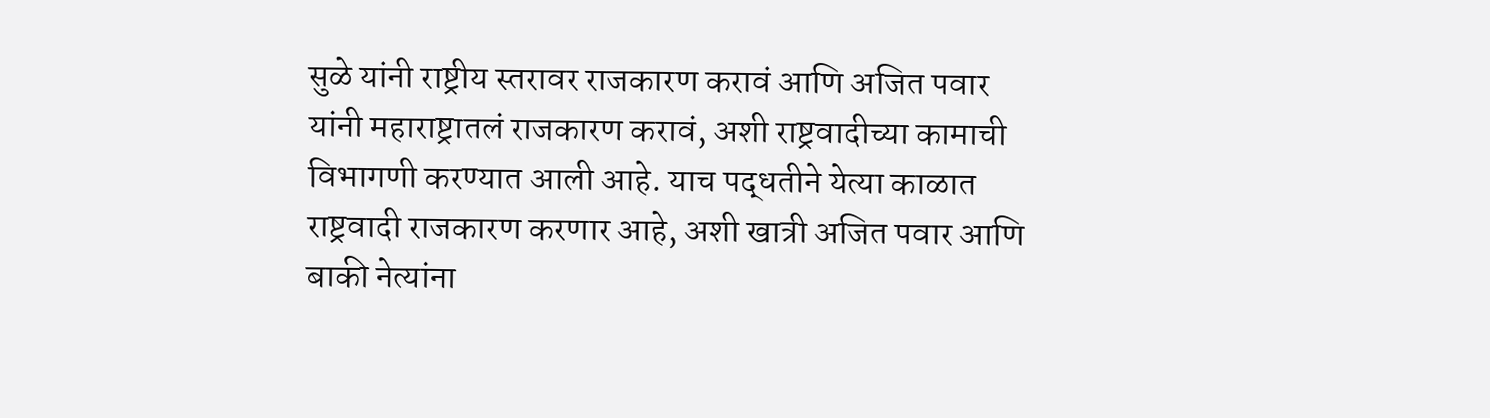सुळे यांनी राष्ट्रीय स्तरावर राजकारण करावं आणि अजित पवार यांनी महाराष्ट्रातलं राजकारण करावं, अशी राष्ट्रवादीच्या कामाची विभागणी करण्यात आली आहे. याच पद्धतीने येत्या काळात राष्ट्रवादी राजकारण करणार आहे, अशी खात्री अजित पवार आणि बाकी नेत्यांना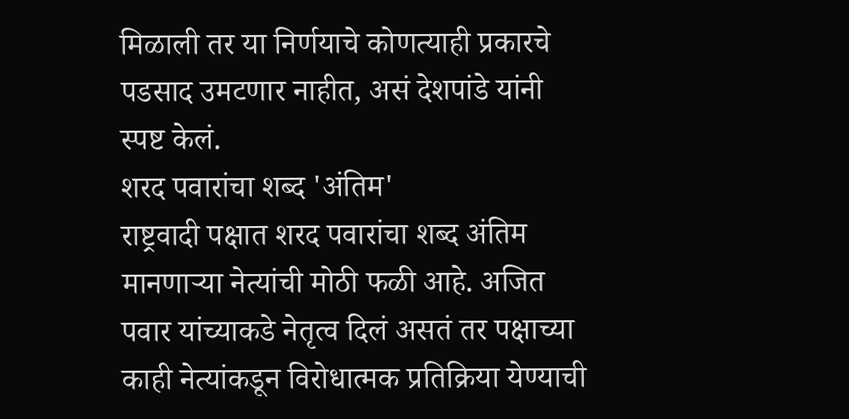मिळाली तर या निर्णयाचे कोणत्याही प्रकारचे पडसाद उमटणार नाहीत, असं देशपांडे यांनी स्पष्ट केलं.
शरद पवारांचा शब्द 'अंतिम'
राष्ट्रवादी पक्षात शरद पवारांचा शब्द अंतिम मानणाऱ्या नेत्यांची मोठी फळी आहे. अजित पवार यांच्याकडे नेतृत्व दिलं असतं तर पक्षाच्या काही नेत्यांकडून विरोधात्मक प्रतिक्रिया येण्याची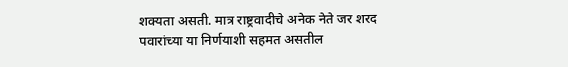शक्यता असती. मात्र राष्ट्रवादीचे अनेक नेते जर शरद पवारांच्या या निर्णयाशी सहमत असतील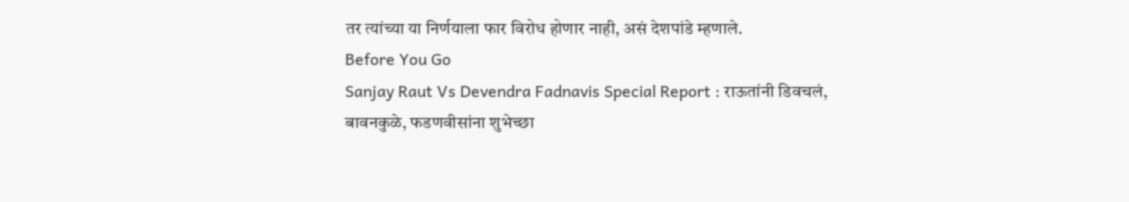तर त्यांच्या या निर्णयाला फार विरोध होणार नाही, असं देशपांडे म्हणाले.
Before You Go
Sanjay Raut Vs Devendra Fadnavis Special Report : राऊतांनी डिवचलं, बावनकुळे, फडणवीसांना शुभेच्छा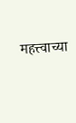महत्त्वाच्या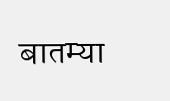बातम्या